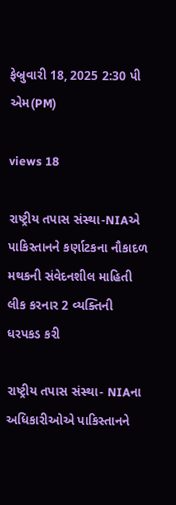ફેબ્રુવારી 18, 2025 2:30 પી એમ(PM)

views 18

રાષ્ટ્રીય તપાસ સંસ્થા-NIAએ પાકિસ્તાનને કર્ણાટકના નૌકાદળ મથકની સંવેદનશીલ માહિતી લીક કરનાર 2 વ્યક્તિની ધરપકડ કરી

રાષ્ટ્રીય તપાસ સંસ્થા- NIAના અધિકારીઓએ પાકિસ્તાનને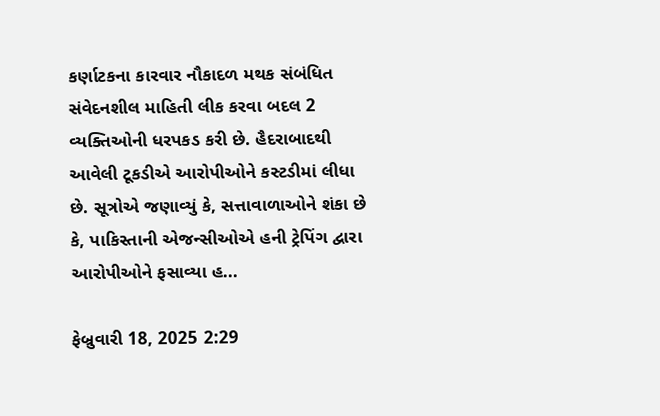કર્ણાટકના કારવાર નૌકાદળ મથક સંબંધિત સંવેદનશીલ માહિતી લીક કરવા બદલ 2 વ્યક્તિઓની ધરપકડ કરી છે. હૈદરાબાદથી આવેલી ટૂકડીએ આરોપીઓને કસ્ટડીમાં લીધા છે. સૂત્રોએ જણાવ્યું કે, સત્તાવાળાઓને શંકા છે કે, પાકિસ્તાની એજન્સીઓએ હની ટ્રેપિંગ દ્વારા આરોપીઓને ફસાવ્યા હ...

ફેબ્રુવારી 18, 2025 2:29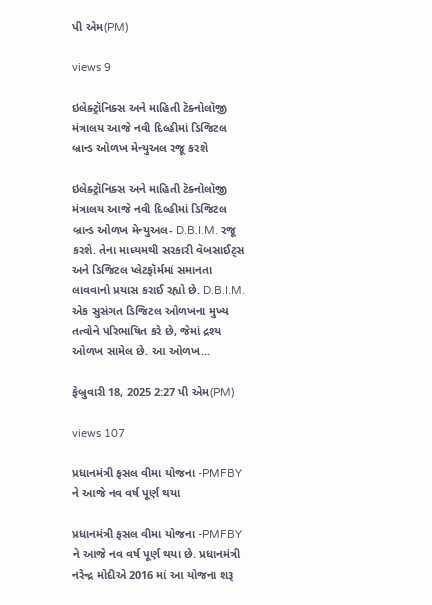પી એમ(PM)

views 9

ઇલેક્ટ્રૉનિક્સ અને માહિતી ટૅક્નોલૉજી મંત્રાલય આજે નવી દિલ્હીમાં ડિજિટલ બ્રાન્ડ ઓળખ મેન્યુઅલ રજૂ કરશે

ઇલેક્ટ્રૉનિક્સ અને માહિતી ટૅક્નોલૉજી મંત્રાલય આજે નવી દિલ્હીમાં ડિજિટલ બ્રાન્ડ ઓળખ મેન્યુઅલ- D.B.I.M. રજૂ કરશે. તેના માધ્યમથી સરકારી વૅબસાઈટ્સ અને ડિજિટલ પ્લેટફૉર્મમાં સમાનતા લાવવાનો પ્રયાસ કરાઈ રહ્યો છે. D.B.I.M. એક સુસંગત ડિજિટલ ઓળખના મુખ્ય તત્વોને પરિભાષિત કરે છે, જેમાં દ્રશ્ય ઓળખ સામેલ છે. આ ઓળખ...

ફેબ્રુવારી 18, 2025 2:27 પી એમ(PM)

views 107

પ્રધાનમંત્રી ફસલ વીમા યોજના -PMFBY ને આજે નવ વર્ષ પૂર્ણ થયા

પ્રધાનમંત્રી ફસલ વીમા યોજના -PMFBY ને આજે નવ વર્ષ પૂર્ણ થયા છે. પ્રધાનમંત્રી નરેન્દ્ર મોદીએ 2016 માં આ યોજના શરૂ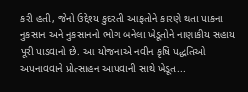કરી હતી, જેનો ઉદ્દેશ્ય કુદરતી આફતોને કારણે થતા પાકના નુકસાન અને નુકસાનનો ભોગ બનેલા ખેડૂતોને નાણાકીય સહાય પૂરી પાડવાનો છે. આ યોજનાએ નવીન કૃષિ પદ્ધતિઓ અપનાવવાને પ્રોત્સાહન આપવાની સાથે ખેડૂત...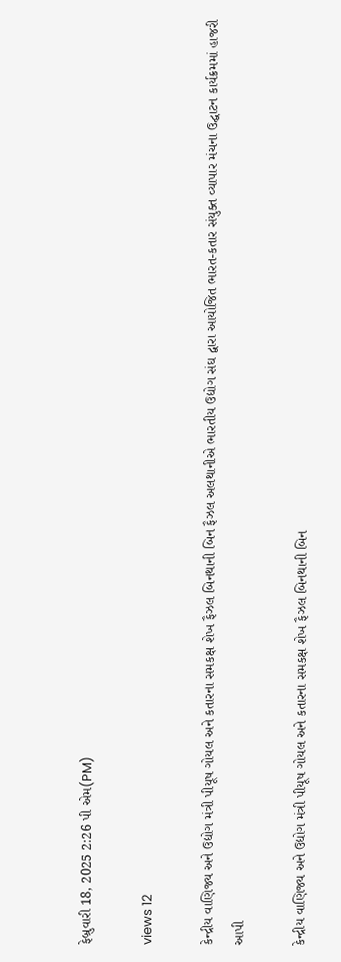ફેબ્રુવારી 18, 2025 2:26 પી એમ(PM)

views 12

કેન્દ્રીય વાણિજ્ય અને ઉદ્યોગ મંત્રી પીયૂષ ગોયલ અને કતારના સમકક્ષ શેખ ફૈઝલ બિનથાની બિન ફૈઝલ અલથાનીએ ભારતીય ઉદ્યોગ સંઘ દ્વારા આયોજિત ભારત-કતાર સંયુક્ત વ્યાપાર મંચના ઉદ્ઘાટન કાર્યક્રમમાં હાજરી આપી

કેન્દ્રીય વાણિજ્ય અને ઉદ્યોગ મંત્રી પીયૂષ ગોયલ અને કતારના સમકક્ષ શેખ ફૈઝલ બિનથાની બિન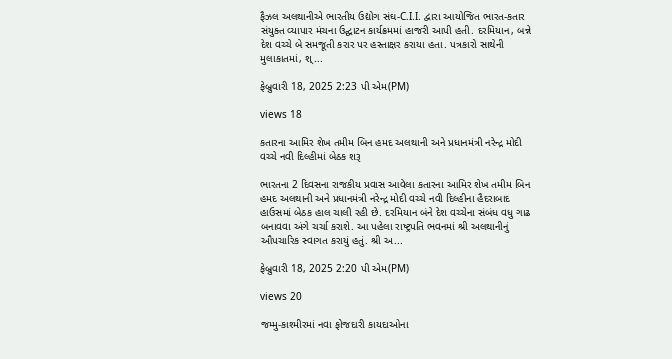ફૈઝલ અલથાનીએ ભારતીય ઉદ્યોગ સંઘ-C.I.I. દ્વારા આયોજિત ભારત-કતાર સંયુક્ત વ્યાપાર મંચના ઉદ્ઘાટન કાર્યક્રમમાં હાજરી આપી હતી. દરમિયાન, બન્ને દેશ વચ્ચે બે સમજૂતી કરાર પર હસ્તાક્ષર કરાયા હતા. પત્રકારો સાથેની મુલાકાતમાં, શ્...

ફેબ્રુવારી 18, 2025 2:23 પી એમ(PM)

views 18

કતારના આમિર શેખ તમીમ બિન હમદ અલથાની અને પ્રધાનમંત્રી નરેન્દ્ર મોદી વચ્ચે નવી દિલ્હીમાં બેઠક શરૂ

ભારતના 2 દિવસના રાજકીય પ્રવાસ આવેલા કતારના આમિર શેખ તમીમ બિન હમદ અલથાની અને પ્રધાનમંત્રી નરેન્દ્ર મોદી વચ્ચે નવી દિલ્હીના હૈદરાબાદ હાઉસમાં બેઠક હાલ ચાલી રહી છે. દરમિયાન બંને દેશ વચ્ચેના સંબંધ વધુ ગાઢ બનાવવા અંગે ચર્ચા કરાશે. આ પહેલા રાષ્ટ્રપતિ ભવનમાં શ્રી અલથાનીનું ઔપચારિક સ્વાગત કરાયું હતું. શ્રી અ...

ફેબ્રુવારી 18, 2025 2:20 પી એમ(PM)

views 20

જમ્મુ-કાશ્મીરમાં નવા ફોજદારી કાયદાઓના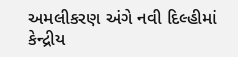અમલીકરણ અંગે નવી દિલ્હીમાં કેન્દ્રીય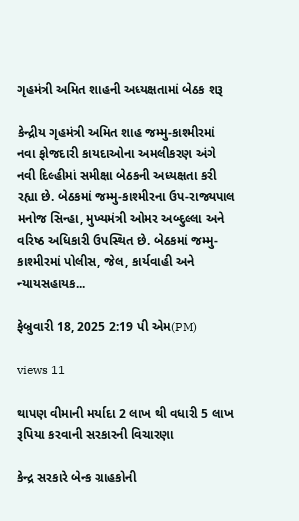ગૃહમંત્રી અમિત શાહની અધ્યક્ષતામાં બેઠક શરૂ

કેન્દ્રીય ગૃહમંત્રી અમિત શાહ જમ્મુ-કાશ્મીરમાં નવા ફોજદારી કાયદાઓના અમલીકરણ અંગે નવી દિલ્હીમાં સમીક્ષા બેઠકની અધ્યક્ષતા કરી રહ્યા છે. બેઠકમાં જમ્મુ-કાશ્મીરના ઉપ-રાજ્યપાલ મનોજ સિન્હા, મુખ્યમંત્રી ઓમર અબ્દુલ્લા અને વરિષ્ઠ અધિકારી ઉપસ્થિત છે. બેઠકમાં જમ્મુ-કાશ્મીરમાં પોલીસ, જેલ, કાર્યવાહી અને ન્યાયસહાયક...

ફેબ્રુવારી 18, 2025 2:19 પી એમ(PM)

views 11

થાપણ વીમાની મર્યાદા 2 લાખ થી વધારી 5 લાખ રૂપિયા કરવાની સરકારની વિચારણા

કેન્દ્ર સરકારે બેન્ક ગ્રાહકોની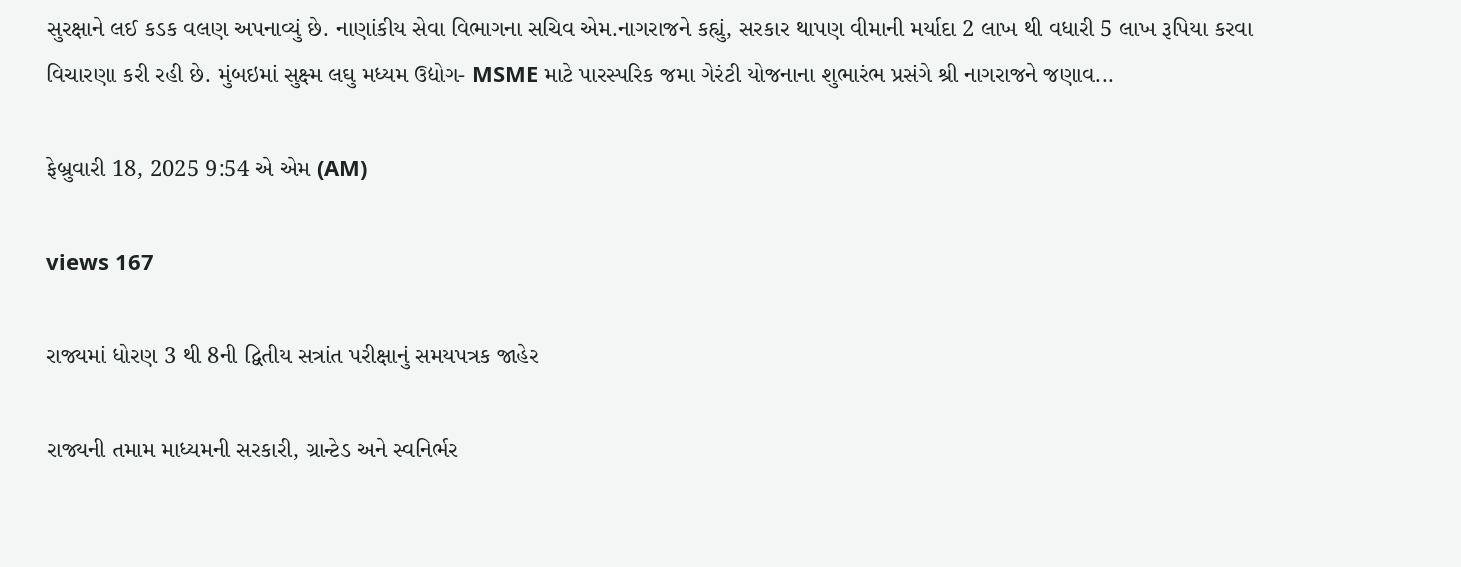સુરક્ષાને લઈ કડક વલણ અપનાવ્યું છે. નાણાંકીય સેવા વિભાગના સચિવ એમ.નાગરાજને કહ્યું, સરકાર થાપણ વીમાની મર્યાદા 2 લાખ થી વધારી 5 લાખ રૂપિયા કરવા વિચારણા કરી રહી છે. મુંબઇમાં સુક્ષ્મ લઘુ મધ્યમ ઉદ્યોગ- MSME માટે પારસ્પરિક જમા ગેરંટી યોજનાના શુભારંભ પ્રસંગે શ્રી નાગરાજને જણાવ...

ફેબ્રુવારી 18, 2025 9:54 એ એમ (AM)

views 167

રાજ્યમાં ધોરણ 3 થી 8ની દ્વિતીય સત્રાંત પરીક્ષાનું સમયપત્રક જાહેર

રાજ્યની તમામ માધ્યમની સરકારી, ગ્રાન્ટેડ અને સ્વનિર્ભર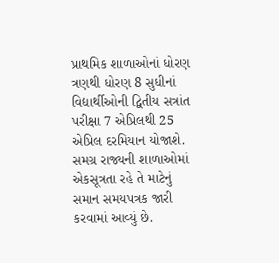પ્રાથમિક શાળાઓનાં ધોરણ ત્રણથી ધોરણ 8 સુધીનાં વિદ્યાર્થીઓની દ્વિતીય સત્રાંત પરીક્ષા 7 એપ્રિલથી 25 એપ્રિલ દરમિયાન યોજાશે. સમગ્ર રાજ્યની શાળાઓમાં એકસૂત્રતા રહે તે માટેનું સમાન સમયપત્રક જારી કરવામાં આવ્યું છે.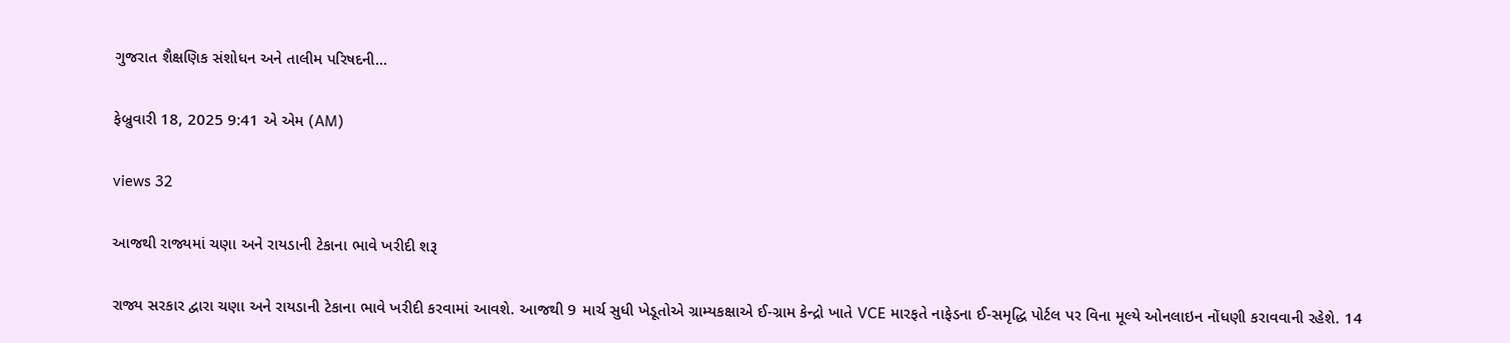ગુજરાત શૈક્ષણિક સંશોધન અને તાલીમ પરિષદની...

ફેબ્રુવારી 18, 2025 9:41 એ એમ (AM)

views 32

આજથી રાજ્યમાં ચણા અને રાયડાની ટેકાના ભાવે ખરીદી શરૂ

રાજ્ય સરકાર દ્વારા ચણા અને રાયડાની ટેકાના ભાવે ખરીદી કરવામાં આવશે. આજથી 9 માર્ચ સુધી ખેડૂતોએ ગ્રામ્યકક્ષાએ ઈ-ગ્રામ કેન્દ્રો ખાતે VCE મારફતે નાફેડના ઈ-સમૃદ્ધિ પોર્ટલ પર વિના મૂલ્યે ઓનલાઇન નોંધણી કરાવવાની રહેશે. 14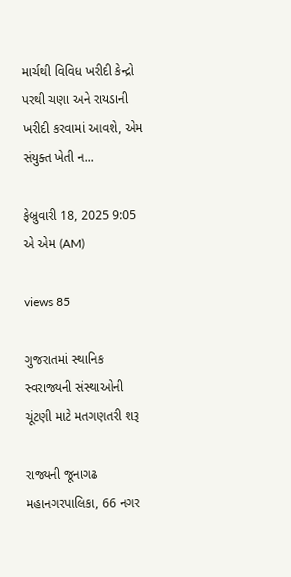માર્ચથી વિવિધ ખરીદી કેન્દ્રો પરથી ચણા અને રાયડાની ખરીદી કરવામાં આવશે, એમ સંયુક્ત ખેતી ન...

ફેબ્રુવારી 18, 2025 9:05 એ એમ (AM)

views 85

ગુજરાતમાં સ્થાનિક સ્વરાજ્યની સંસ્થાઓની ચૂંટણી માટે મતગણતરી શરૂ

રાજ્યની જૂનાગઢ મહાનગરપાલિકા, 66 નગર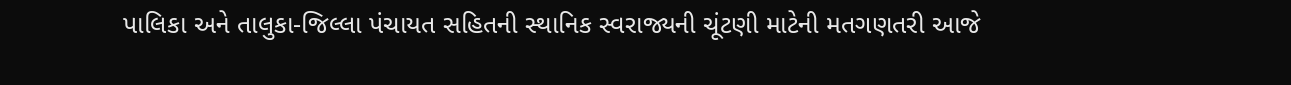પાલિકા અને તાલુકા-જિલ્લા પંચાયત સહિતની સ્થાનિક સ્વરાજ્યની ચૂંટણી માટેની મતગણતરી આજે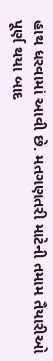હાથ ધરવામાં આવી છે. મતગણતરી માટેની તમામ તૈયારીઓ પૂર્ણ થયા બાદ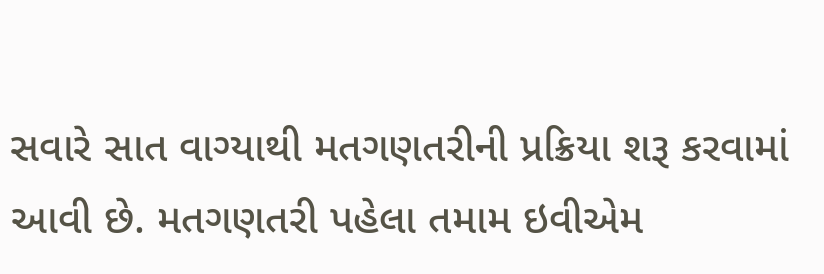સવારે સાત વાગ્યાથી મતગણતરીની પ્રક્રિયા શરૂ કરવામાં આવી છે. મતગણતરી પહેલા તમામ ઇવીએમ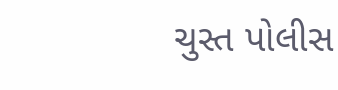ચુસ્ત પોલીસ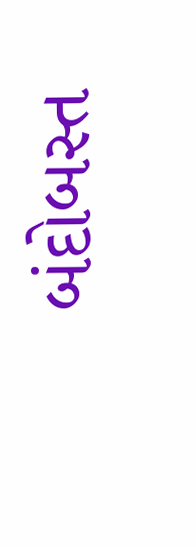બંદોબસ્ત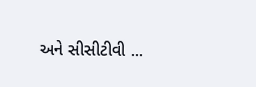અને સીસીટીવી ...